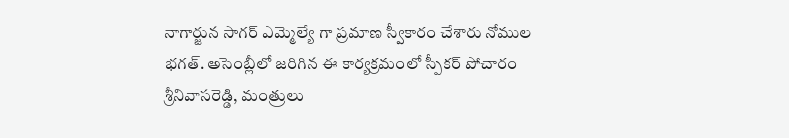నాగార్జున సాగర్ ఎమ్మెల్యే గా ప్రమాణ స్వీకారం చేశారు నోముల భగత్. అసెంబ్లీలో జరిగిన ఈ కార్యక్రమంలో స్పీకర్ పోచారం శ్రీనివాసరెడ్డి, మంత్రులు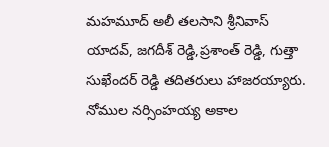మహమూద్ అలీ తలసాని శ్రీనివాస్ యాదవ్, జగదీశ్ రెడ్డి,ప్రశాంత్ రెడ్డి, గుత్తా సుఖేందర్ రెడ్డి తదితరులు హాజరయ్యారు.
నోముల నర్సింహయ్య అకాల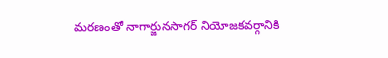మరణంతో నాగార్జునసాగర్ నియోజకవర్గానికి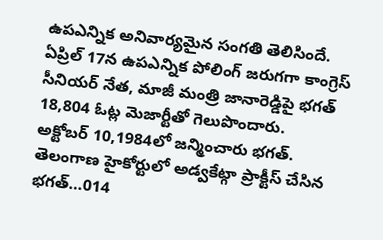ఉపఎన్నిక అనివార్యమైన సంగతి తెలిసిందే. ఏప్రిల్ 17న ఉపఎన్నిక పోలింగ్ జరుగగా కాంగ్రెస్ సీనియర్ నేత, మాజీ మంత్రి జానారెడ్డిపై భగత్ 18,804 ఓట్ల మెజార్టీతో గెలుపొందారు.
అక్టోబర్ 10,1984లో జన్మించారు భగత్. తెలంగాణ హైకోర్టులో అడ్వకేట్గా ప్రాక్టీస్ చేసిన భగత్…014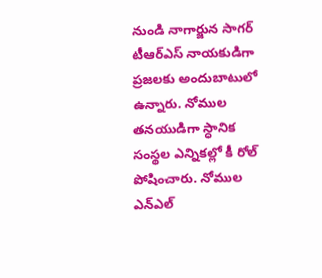నుండి నాగార్జున సాగర్ టీఆర్ఎస్ నాయకుడిగా ప్రజలకు అందుబాటులో ఉన్నారు. నోముల తనయుడిగా స్ధానిక సంస్థల ఎన్నికల్లో కీ రోల్ పోషించారు. నోముల ఎన్ఎల్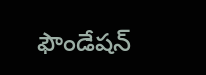ఫౌండేషన్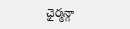ఛైర్మన్గా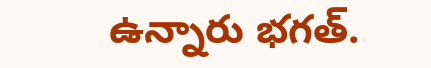ఉన్నారు భగత్.